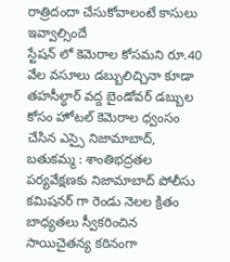రాత్రిదందా చేసుకోవాలంటే కాసులు ఇవ్వాల్సిందే
స్టేషన్ లో కెమెరాల కోసమని రూ.40 వేల వసూలు డబ్బులిచ్చినా కూడా తహసీల్ధార్ వద్ద బైండోవర్ డబ్బుల కోసం హోటల్ కెమెరాల ధ్వంసం చేసిన ఎస్సై నిజామాబాద్, బతుకమ్మ : శాంతిభద్రతల పర్యవేక్షణకు నిజామాబాద్ పోలీసు కమిషనర్ గా రెండు నెలల క్రితం బాధ్యతలు స్వీకరించిన సాయిచైతన్య కఠినంగా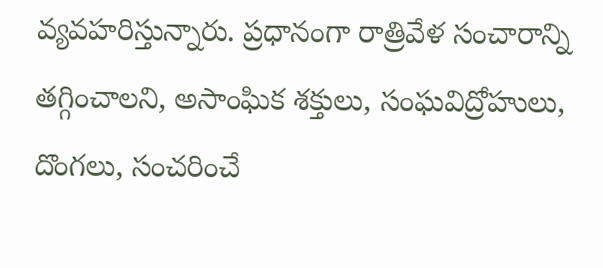వ్యవహరిస్తున్నారు. ప్రధానంగా రాత్రివేళ సంచారాన్ని తగ్గించాలని, అసాంఘిక శక్తులు, సంఘవిద్రోహులు, దొంగలు, సంచరించే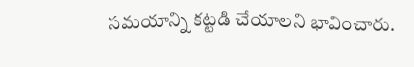సమయాన్ని కట్టడి చేయాలని భావించారు.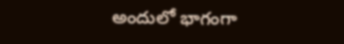అందులో భాగంగా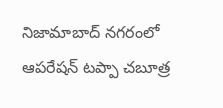నిజామాబాద్ నగరంలో ఆపరేషన్ టప్పా చబూత్ర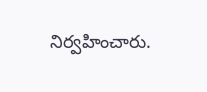నిర్వహించారు.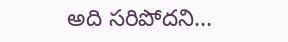అది సరిపోదని...